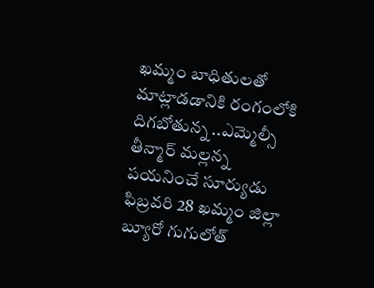ఖమ్మం బాధితులతో మాట్లాడడానికి రంగంలోకి దిగబోతున్న ..ఎమ్మెల్సీ తీన్మార్ మల్లన్న
పయనించే సూర్యుడు ఫిబ్రవరి 28 ఖమ్మం జిల్లా బ్యూరో గుగులోత్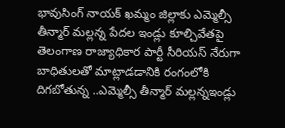భావుసింగ్ నాయక్ ఖమ్మం జిల్లాకు ఎమ్మెల్సీ తీన్మార్ మల్లన్న పేదల ఇండ్లు కూల్చివేతపై తెలంగాణ రాజ్యాధికార పార్టీ సీరియస్ నేరుగా బాధితులతో మాట్లాడడానికి రంగంలోకి దిగబోతున్న ..ఎమ్మెల్సీ తీన్మార్ మల్లన్నఇండ్లు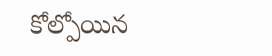కోల్పోయిన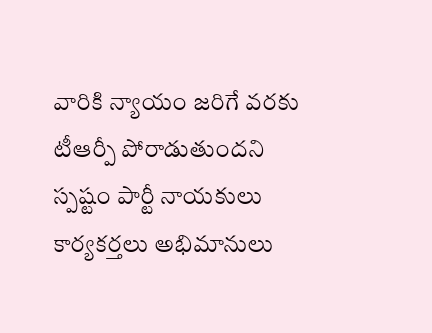వారికి న్యాయం జరిగే వరకు టీఆర్పీ పోరాడుతుందని స్పష్టం పార్టీ నాయకులు కార్యకర్తలు అభిమానులు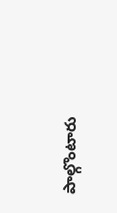పాల్గొంటారు